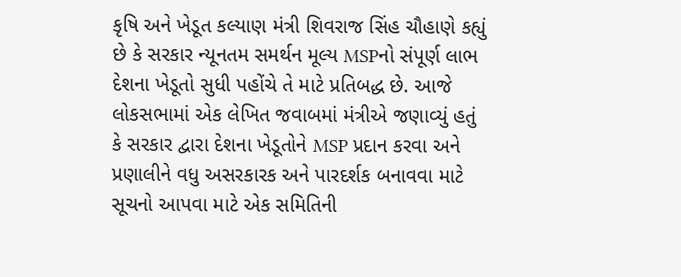કૃષિ અને ખેડૂત કલ્યાણ મંત્રી શિવરાજ સિંહ ચૌહાણે કહ્યું છે કે સરકાર ન્યૂનતમ સમર્થન મૂલ્ય MSPનો સંપૂર્ણ લાભ દેશના ખેડૂતો સુધી પહોંચે તે માટે પ્રતિબદ્ધ છે. આજે લોકસભામાં એક લેખિત જવાબમાં મંત્રીએ જણાવ્યું હતું કે સરકાર દ્વારા દેશના ખેડૂતોને MSP પ્રદાન કરવા અને પ્રણાલીને વધુ અસરકારક અને પારદર્શક બનાવવા માટે સૂચનો આપવા માટે એક સમિતિની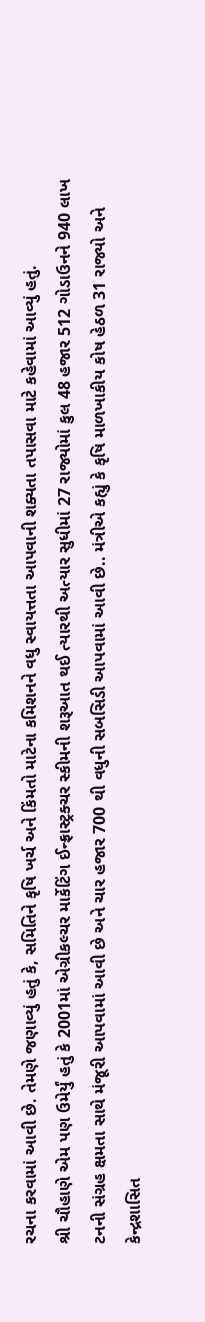રચના કરવામાં આવી છે. તેમણે જણાવ્યું હતું કે, સમિતિને કૃષિ ખર્ચ અને કિંમતો માટેના કમિશનને વધુ સ્વાયત્તતા આપવાની શક્યતા તપાસવા માટે કહેવામાં આવ્યું હતું.
શ્રી ચૌહાણે એમ પણ ઉમેર્યું હતું કે 2001માં એગ્રીકલ્ચર માર્કેટિંગ ઈન્ફ્રાસ્ટ્રક્ચર સ્કીમની શરૂઆત થઈ ત્યારથી અત્યાર સુધીમાં 27 રાજ્યોમાં કુલ 48 હજાર 512 ગોડાઉનને 940 લાખ ટનની સંગ્રહ ક્ષમતા સાથે મંજૂરી આપવામાં આવી છે અને ચાર હજાર 700 થી વધુની સબસિડી આપવામાં આવી છે.. મંત્રીએ કહ્યું કે કૃષિ માળખાકીય કોષ હેઠળ 31 રાજ્યો અને કેન્દ્રશાસિત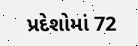પ્રદેશોમાં 72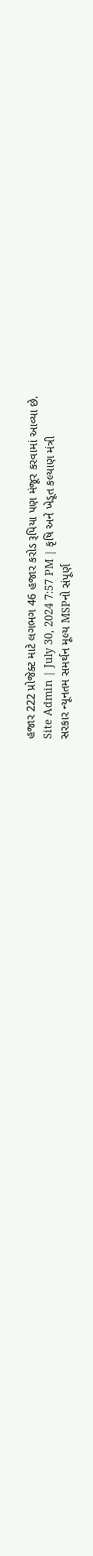હજાર 222 પ્રોજેક્ટ માટે લગભગ 46 હજાર કરોડ રૂપિયા પણ મંજૂર કરવામાં આવ્યા છે.
Site Admin | July 30, 2024 7:57 PM | કૃષિ અને ખેડૂત કલ્યાણ મંત્રી
સરકાર ન્યૂનતમ સમર્થન મૂલ્ય MSPનો સંપૂર્ણ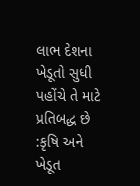લાભ દેશના ખેડૂતો સુધી પહોંચે તે માટે પ્રતિબદ્ધ છે :કૃષિ અને ખેડૂત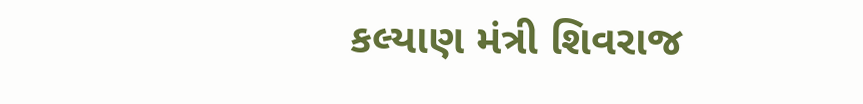કલ્યાણ મંત્રી શિવરાજ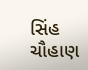સિંહ ચૌહાણ